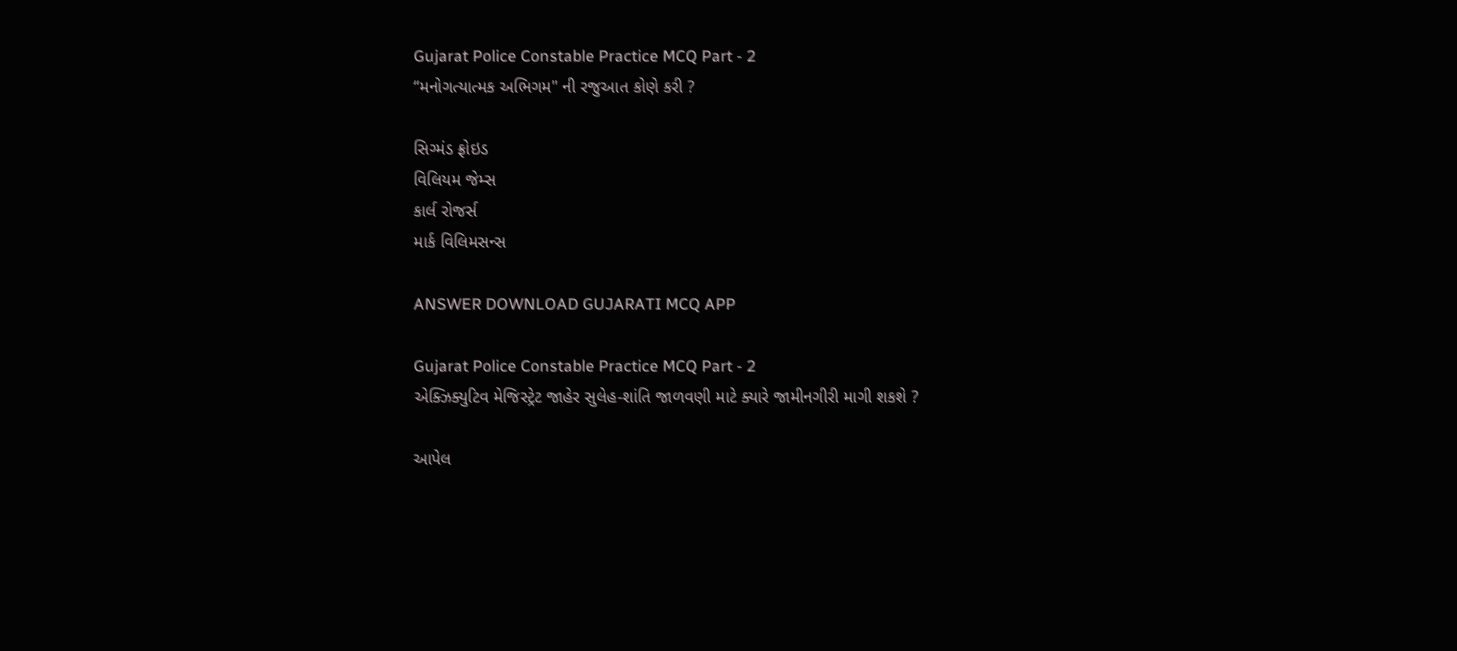Gujarat Police Constable Practice MCQ Part - 2
“મનોગત્યાત્મક અભિગમ" ની રજુઆત કોણે કરી ?

સિગ્મંડ ફ્રોઇડ
વિલિયમ જેમ્સ
કાર્લ રોજર્સ
માર્ક વિલિમસન્સ

ANSWER DOWNLOAD GUJARATI MCQ APP

Gujarat Police Constable Practice MCQ Part - 2
એક્ઝિક્યુટિવ મેજિસ્ટ્રેટ જાહેર સુલેહ-શાંતિ જાળવણી માટે ક્યારે જામીનગીરી માગી શકશે ?

આપેલ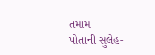તમામ
પોતાની સુલેહ-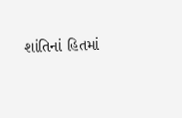શાંતિનાં હિતમાં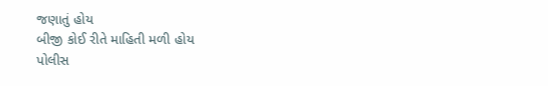જણાતું હોય
બીજી કોઈ રીતે માહિતી મળી હોય
પોલીસ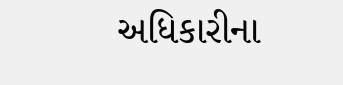અધિકારીના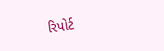રિપોર્ટ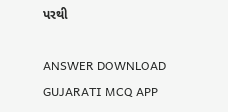પરથી

ANSWER DOWNLOAD GUJARATI MCQ APP